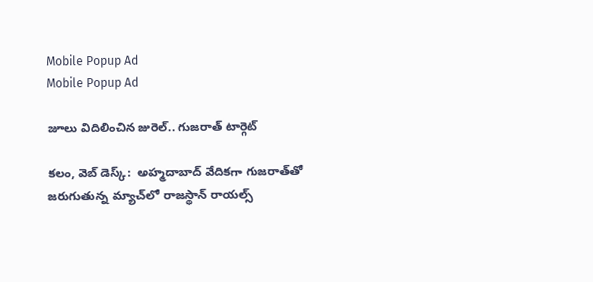Mobile Popup Ad
Mobile Popup Ad

జూలు విదిలించిన జురెల్.. గుజరాత్ టార్గెట్

కలం, వెబ్ డెస్క్:  అహ్మదాబాద్ వేదికగా గుజరాత్‌తో జరుగుతున్న మ్యాచ్‌లో రాజస్థాన్ రాయల్స్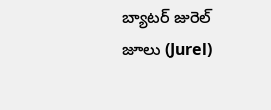బ్యాటర్ జురెల్ జూలు (Jurel)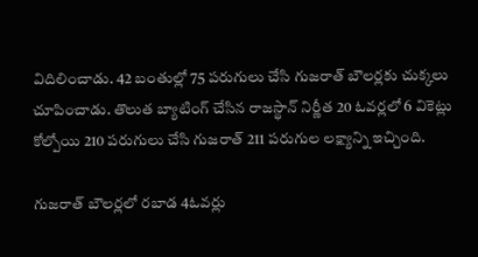విదిలించాడు. 42 బంతుల్లో 75 పరుగులు చేసి గుజరాత్ బౌలర్లకు చుక్కలు చూపించాడు. తొలుత బ్యాటింగ్ చేసిన రాజస్థాన్ నిర్ణీత 20 ఓవర్లలో 6 వికెట్లు కోల్పోయి 210 పరుగులు చేసి గుజరాత్ 211 పరుగుల లక్ష్యాన్ని ఇచ్చింది.

గుజరాత్ బౌలర్లలో రబాడ 4ఓవర్లు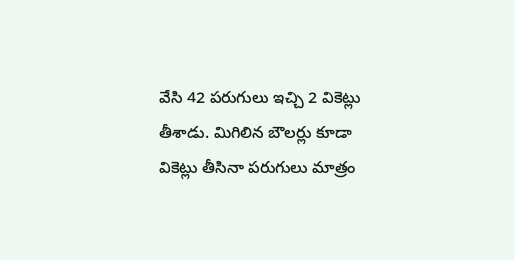వేసి 42 పరుగులు ఇచ్చి 2 వికెట్లు తీశాడు. మిగిలిన బౌలర్లు కూడా వికెట్లు తీసినా పరుగులు మాత్రం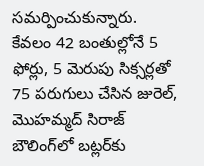సమర్పించుకున్నారు. కేవలం 42 బంతుల్లోనే 5 ఫోర్లు, 5 మెరుపు సిక్సర్లతో 75 పరుగులు చేసిన జురెల్, మొహమ్మద్ సిరాజ్ బౌలింగ్‌లో బట్లర్‌కు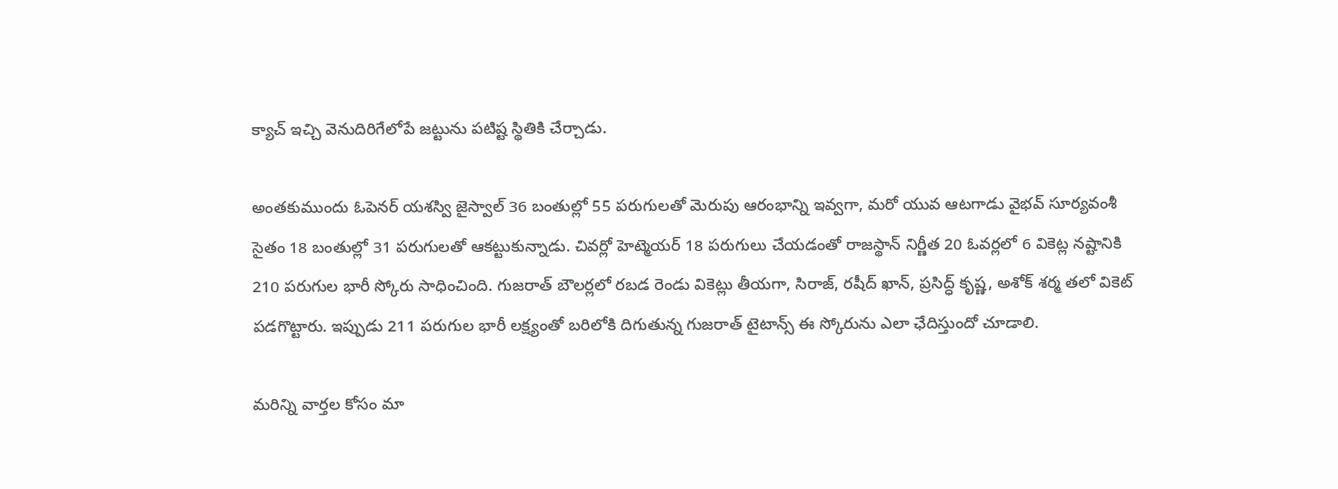క్యాచ్ ఇచ్చి వెనుదిరిగేలోపే జట్టును పటిష్ట స్థితికి చేర్చాడు.

అంతకుముందు ఓపెనర్ యశస్వి జైస్వాల్ 36 బంతుల్లో 55 పరుగులతో మెరుపు ఆరంభాన్ని ఇవ్వగా, మరో యువ ఆటగాడు వైభవ్ సూర్యవంశీ సైతం 18 బంతుల్లో 31 పరుగులతో ఆకట్టుకున్నాడు. చివర్లో హెట్మెయర్ 18 పరుగులు చేయడంతో రాజస్థాన్ నిర్ణీత 20 ఓవర్లలో 6 వికెట్ల నష్టానికి 210 పరుగుల భారీ స్కోరు సాధించింది. గుజరాత్ బౌలర్లలో రబడ రెండు వికెట్లు తీయగా, సిరాజ్, రషీద్ ఖాన్, ప్రసిద్ధ్ కృష్ణ, అశోక్ శర్మ తలో వికెట్ పడగొట్టారు. ఇప్పుడు 211 పరుగుల భారీ లక్ష్యంతో బరిలోకి దిగుతున్న గుజరాత్ టైటాన్స్ ఈ స్కోరును ఎలా ఛేదిస్తుందో చూడాలి.

మ‌రిన్ని వార్త‌ల కోసం మా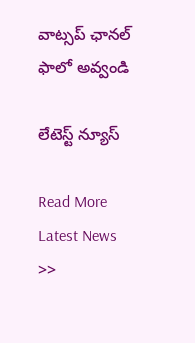వాట్స‌ప్ ఛాన‌ల్ ఫాలో అవ్వండి

లేటెస్ట్ న్యూస్‌

Read More Latest News >>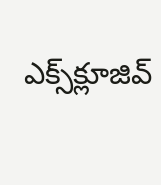ఎక్స్‌క్లూజివ్‌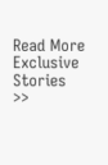Read More Exclusive Stories >>